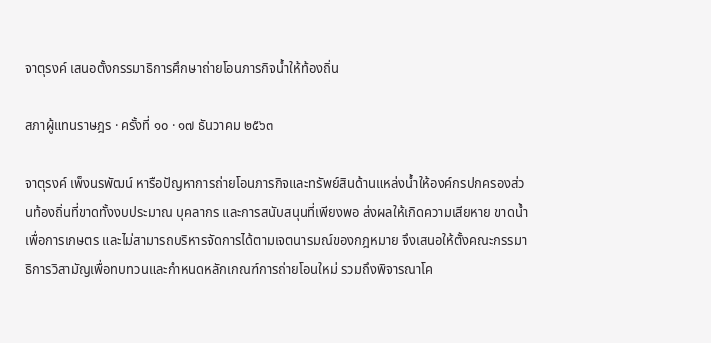จาตุรงค์ เสนอตั้งกรรมาธิการศึกษาถ่ายโอนภารกิจน้ำให้ท้องถิ่น

สภาผู้แทนราษฎร · ครั้งที่ ๑๐ · ๑๗ ธันวาคม ๒๕๖๓

จาตุรงค์ เพ็งนรพัฒน์ หารือปัญหาการถ่ายโอนภารกิจและทรัพย์สินด้านแหล่งน้ำให้องค์กรปกครองส่วนท้องถิ่นที่ขาดทั้งงบประมาณ บุคลากร และการสนับสนุนที่เพียงพอ ส่งผลให้เกิดความเสียหาย ขาดน้ำเพื่อการเกษตร และไม่สามารถบริหารจัดการได้ตามเจตนารมณ์ของกฎหมาย จึงเสนอให้ตั้งคณะกรรมาธิการวิสามัญเพื่อทบทวนและกำหนดหลักเกณฑ์การถ่ายโอนใหม่ รวมถึงพิจารณาโค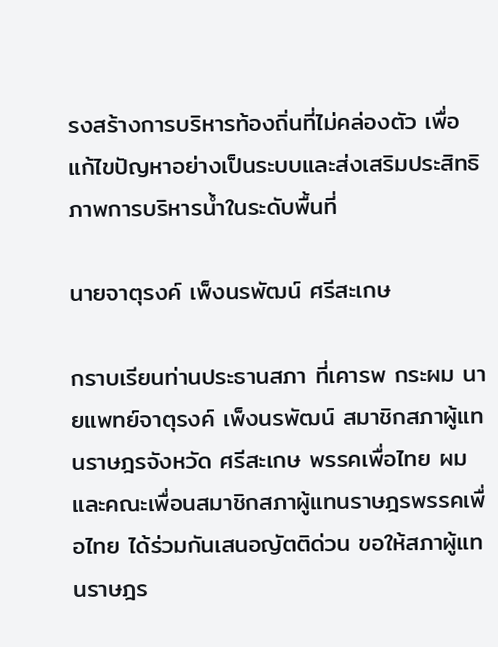รงสร้างการบริหารท้องถิ่นที่ไม่คล่องตัว เพื่อแก้ไขปัญหาอย่างเป็นระบบและส่งเสริมประสิทธิภาพการบริหารน้ำในระดับพื้นที่

นายจาตุรงค์ เพ็งนรพัฒน์ ศรีสะเกษ

กราบเรียนท่านประธานสภา ที่เคารพ กระผม นายแพทย์จาตุรงค์ เพ็งนรพัฒน์ สมาชิกสภาผู้แทนราษฎรจังหวัด ศรีสะเกษ พรรคเพื่อไทย ผมและคณะเพื่อนสมาชิกสภาผู้แทนราษฎรพรรคเพื่อไทย ได้ร่วมกันเสนอญัตติด่วน ขอให้สภาผู้แทนราษฎร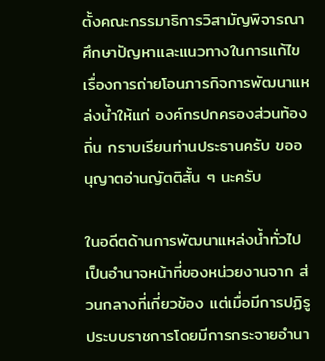ตั้งคณะกรรมาธิการวิสามัญพิจารณา ศึกษาปัญหาและแนวทางในการแก้ไขเรื่องการถ่ายโอนภารกิจการพัฒนาแหล่งน้ำให้แก่ องค์กรปกครองส่วนท้องถิ่น กราบเรียนท่านประธานครับ ขออนุญาตอ่านญัตติสั้น ๆ นะครับ

ในอดีตด้านการพัฒนาแหล่งน้ำทั่วไปเป็นอำนาจหน้าที่ของหน่วยงานจาก ส่วนกลางที่เกี่ยวข้อง แต่เมื่อมีการปฏิรูประบบราชการโดยมีการกระจายอำนา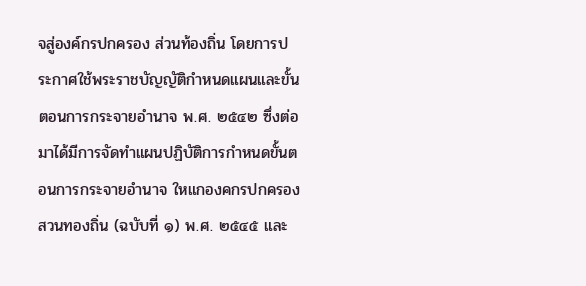จสู่องค์กรปกครอง ส่วนท้องถิ่น โดยการประกาศใช้พระราชบัญญัติกำหนดแผนและขั้นตอนการกระจายอำนาจ พ.ศ. ๒๕๔๒ ซึ่งต่อมาได้มีการจัดทำแผนปฏิบัติการกำหนดขั้นตอนการกระจายอำนาจ ใหแกองคกรปกครองสวนทองถิ่น (ฉบับที่ ๑) พ.ศ. ๒๕๔๕ และ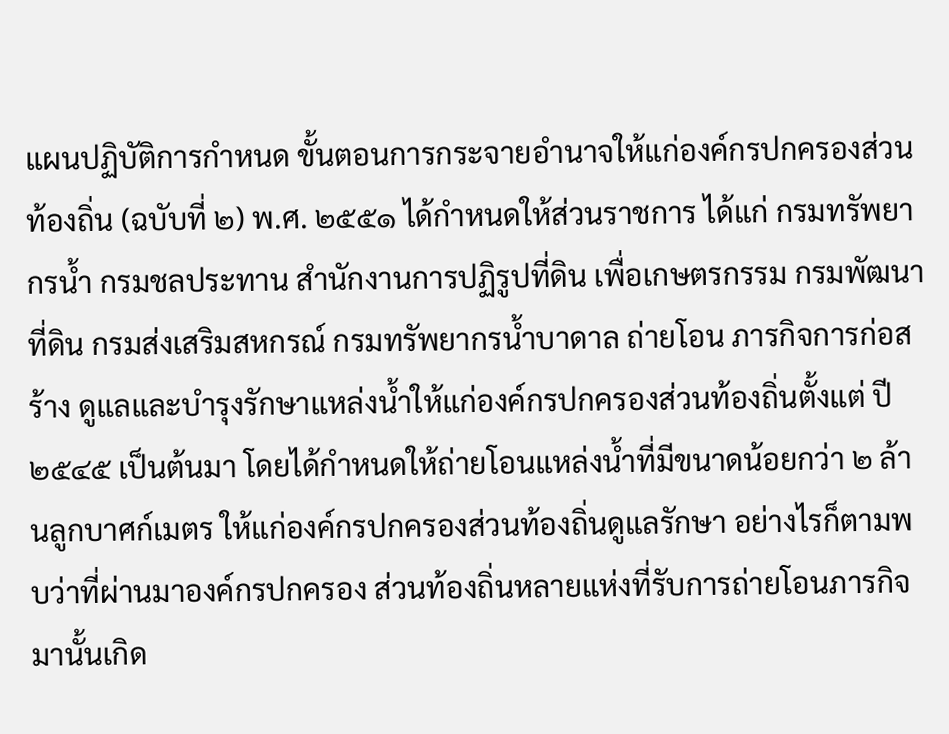แผนปฏิบัติการกำหนด ขั้นตอนการกระจายอำนาจให้แก่องค์กรปกครองส่วนท้องถิ่น (ฉบับที่ ๒) พ.ศ. ๒๕๕๑ ได้กำหนดให้ส่วนราชการ ได้แก่ กรมทรัพยากรน้ำ กรมชลประทาน สำนักงานการปฏิรูปที่ดิน เพื่อเกษตรกรรม กรมพัฒนาที่ดิน กรมส่งเสริมสหกรณ์ กรมทรัพยากรน้ำบาดาล ถ่ายโอน ภารกิจการก่อสร้าง ดูแลและบำรุงรักษาแหล่งน้ำให้แก่องค์กรปกครองส่วนท้องถิ่นตั้งแต่ ปี ๒๕๔๕ เป็นต้นมา โดยได้กำหนดให้ถ่ายโอนแหล่งน้ำที่มีขนาดน้อยกว่า ๒ ล้านลูกบาศก์เมตร ให้แก่องค์กรปกครองส่วนท้องถิ่นดูแลรักษา อย่างไรก็ตามพบว่าที่ผ่านมาองค์กรปกครอง ส่วนท้องถิ่นหลายแห่งที่รับการถ่ายโอนภารกิจมานั้นเกิด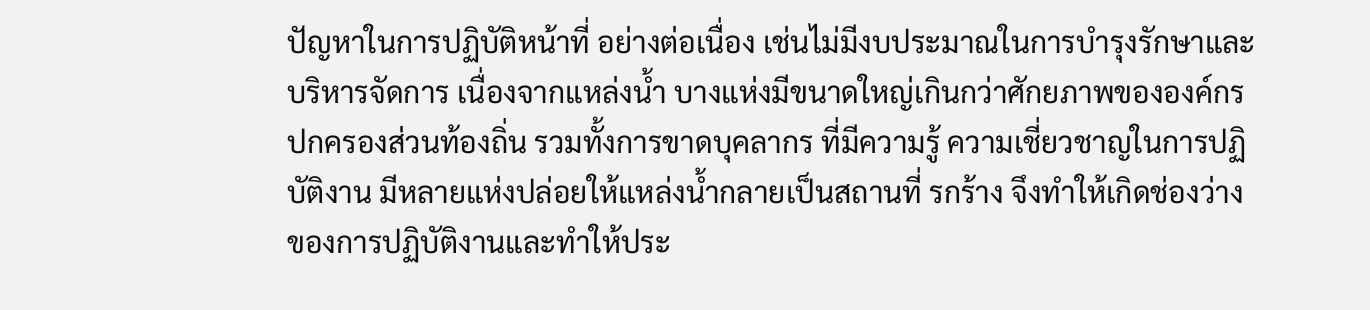ปัญหาในการปฏิบัติหน้าที่ อย่างต่อเนื่อง เช่นไม่มีงบประมาณในการบำรุงรักษาและบริหารจัดการ เนื่องจากแหล่งน้ำ บางแห่งมีขนาดใหญ่เกินกว่าศักยภาพขององค์กรปกครองส่วนท้องถิ่น รวมทั้งการขาดบุคลากร ที่มีความรู้ ความเชี่ยวชาญในการปฏิบัติงาน มีหลายแห่งปล่อยให้แหล่งน้ำกลายเป็นสถานที่ รกร้าง จึงทำให้เกิดช่องว่างของการปฏิบัติงานและทำให้ประ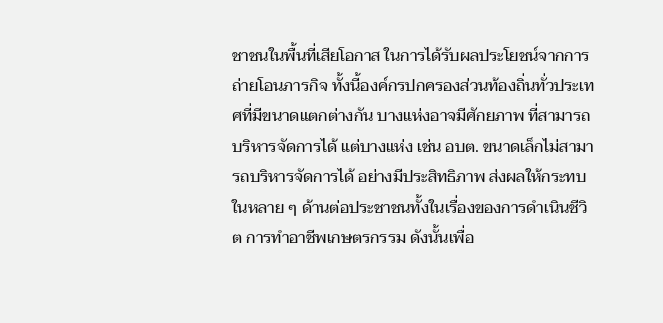ชาชนในพื้นที่เสียโอกาส ในการได้รับผลประโยชน์จากการถ่ายโอนภารกิจ ทั้งนี้องค์กรปกครองส่วนท้องถิ่นทั่วประเทศที่มีขนาดแตกต่างกัน บางแห่งอาจมีศักยภาพ ที่สามารถบริหารจัดการได้ แต่บางแห่ง เช่น อบต. ขนาดเล็กไม่สามารถบริหารจัดการได้ อย่างมีประสิทธิภาพ ส่งผลให้กระทบในหลาย ๆ ด้านต่อประชาชนทั้งในเรื่องของการดำเนินชีวิต การทำอาชีพเกษตรกรรม ดังนั้นเพื่อ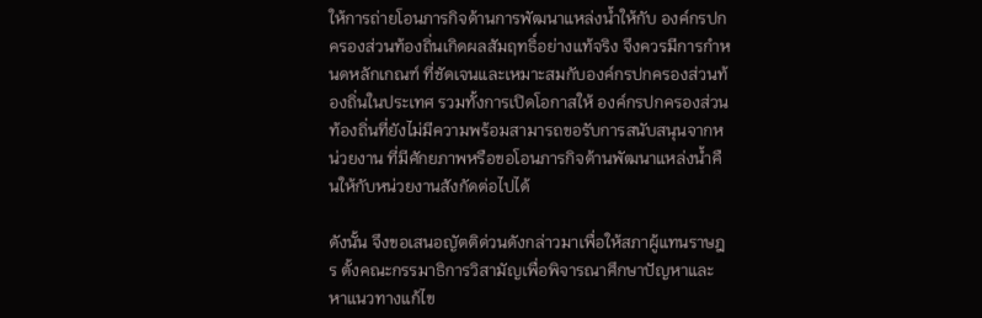ให้การถ่ายโอนภารกิจด้านการพัฒนาแหล่งน้ำให้กับ องค์กรปกครองส่วนท้องถิ่นเกิดผลสัมฤทธิ์อย่างแท้จริง จึงควรมีการกำหนดหลักเกณฑ์ ที่ชัดเจนและเหมาะสมกับองค์กรปกครองส่วนท้องถิ่นในประเทศ รวมทั้งการเปิดโอกาสให้ องค์กรปกครองส่วนท้องถิ่นที่ยังไม่มีความพร้อมสามารถขอรับการสนับสนุนจากหน่วยงาน ที่มีศักยภาพหรือขอโอนภารกิจด้านพัฒนาแหล่งน้ำคืนให้กับหน่วยงานสังกัดต่อไปได้

ดังนั้น จึงขอเสนอญัตติด่วนดังกล่าวมาเพื่อให้สภาผู้แทนราษฎร ตั้งคณะกรรมาธิการวิสามัญเพื่อพิจารณาศึกษาปัญหาและหาแนวทางแก้ไข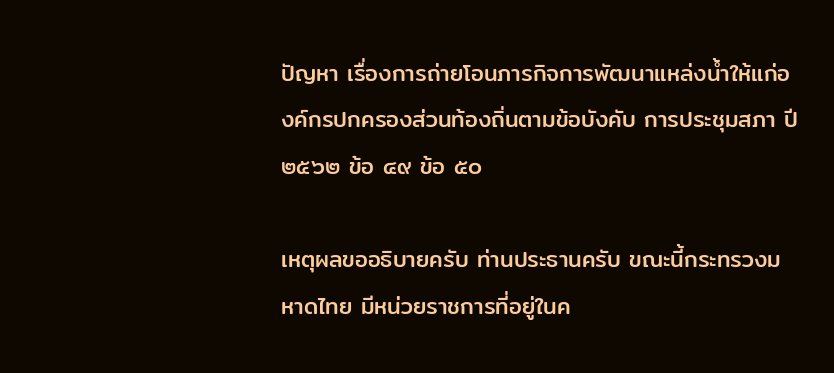ปัญหา เรื่องการถ่ายโอนภารกิจการพัฒนาแหล่งน้ำให้แก่องค์กรปกครองส่วนท้องถิ่นตามข้อบังคับ การประชุมสภา ปี ๒๕๖๒ ข้อ ๔๙ ข้อ ๕๐

เหตุผลขออธิบายครับ ท่านประธานครับ ขณะนี้กระทรวงมหาดไทย มีหน่วยราชการที่อยู่ในค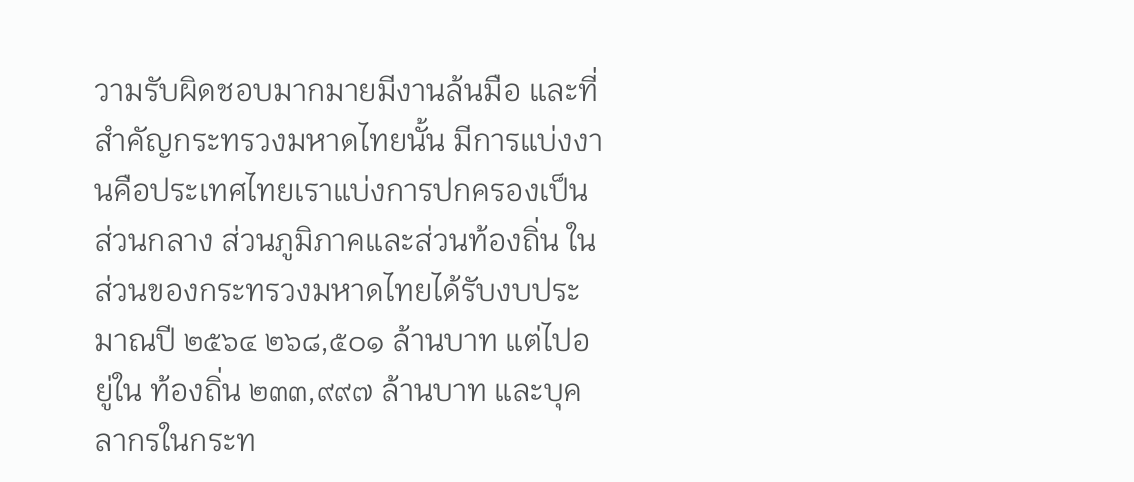วามรับผิดชอบมากมายมีงานล้นมือ และที่สำคัญกระทรวงมหาดไทยนั้น มีการแบ่งงานคือประเทศไทยเราแบ่งการปกครองเป็นส่วนกลาง ส่วนภูมิภาคและส่วนท้องถิ่น ในส่วนของกระทรวงมหาดไทยได้รับงบประมาณปี ๒๕๖๔ ๒๖๘,๕๐๑ ล้านบาท แต่ไปอยู่ใน ท้องถิ่น ๒๓๓,๙๙๗ ล้านบาท และบุคลากรในกระท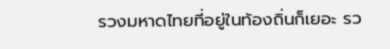รวงมหาดไทยที่อยู่ในท้องถิ่นก็เยอะ รว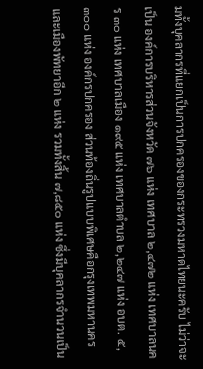มทั้งบุคลากรที่แยกเป็นการปกครองของกระทรวงมหาดไทยนะครับ ไม่ว่าจะเป็น องค์การบริหารส่วนจังหวัด ๗๖ แห่ง เทศบาล ๒,๔๗๒ แห่ง เทศบาลนคร ๓๐ แห่ง เทศบาลเมือง ๑๙๕ แห่ง เทศบาลตำบล ๒,๒๔๗ แห่ง อบต. ๕,๓๐๐ แห่ง องค์กรปกครอง ส่วนท้องถิ่นรูปแบบพิเศษคือกรุงเทพมหานครและเมืองพัทยาอีก ๒ แห่ง รวมทั้งสิ้น ๗,๘๕๐ แห่ง ซึ่งมีบุคลากรจำนวนเป็น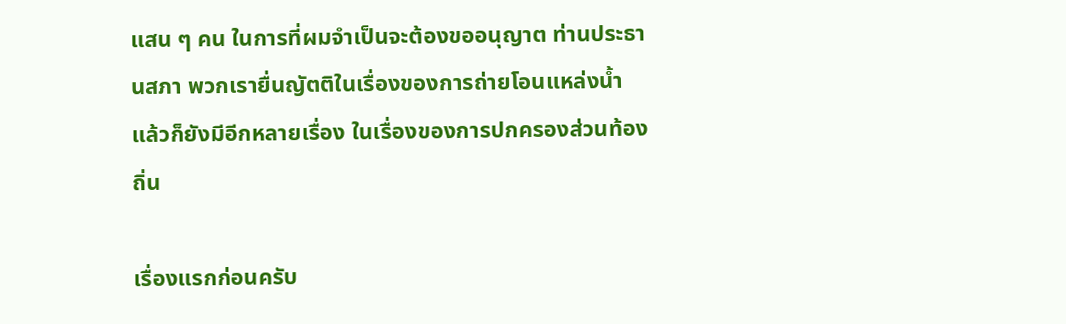แสน ๆ คน ในการที่ผมจำเป็นจะต้องขออนุญาต ท่านประธานสภา พวกเรายื่นญัตติในเรื่องของการถ่ายโอนแหล่งน้ำ แล้วก็ยังมีอีกหลายเรื่อง ในเรื่องของการปกครองส่วนท้องถิ่น

เรื่องแรกก่อนครับ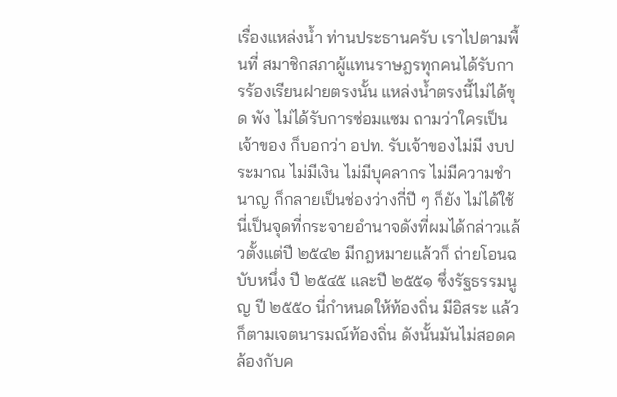เรื่องแหล่งน้ำ ท่านประธานครับ เราไปตามพื้นที่ สมาชิกสภาผู้แทนราษฎรทุกคนได้รับการร้องเรียนฝายตรงนั้น แหล่งน้ำตรงนี้ไม่ได้ขุด พัง ไม่ได้รับการซ่อมแซม ถามว่าใครเป็นเจ้าของ ก็บอกว่า อปท. รับเจ้าของไม่มี งบประมาณ ไม่มีเงิน ไม่มีบุคลากร ไม่มีความชำนาญ ก็กลายเป็นช่องว่างกี่ปี ๆ ก็ยัง ไม่ได้ใช้ นี่เป็นจุดที่กระจายอำนาจดังที่ผมได้กล่าวแล้วตั้งแต่ปี ๒๕๔๒ มีกฎหมายแล้วก็ ถ่ายโอนฉบับหนึ่ง ปี ๒๕๔๕ และปี ๒๕๕๑ ซึ่งรัฐธรรมนูญ ปี ๒๕๕๐ นี่กำหนดให้ท้องถิ่น มีอิสระ แล้วก็ตามเจตนารมณ์ท้องถิ่น ดังนั้นมันไม่สอดคล้องกับค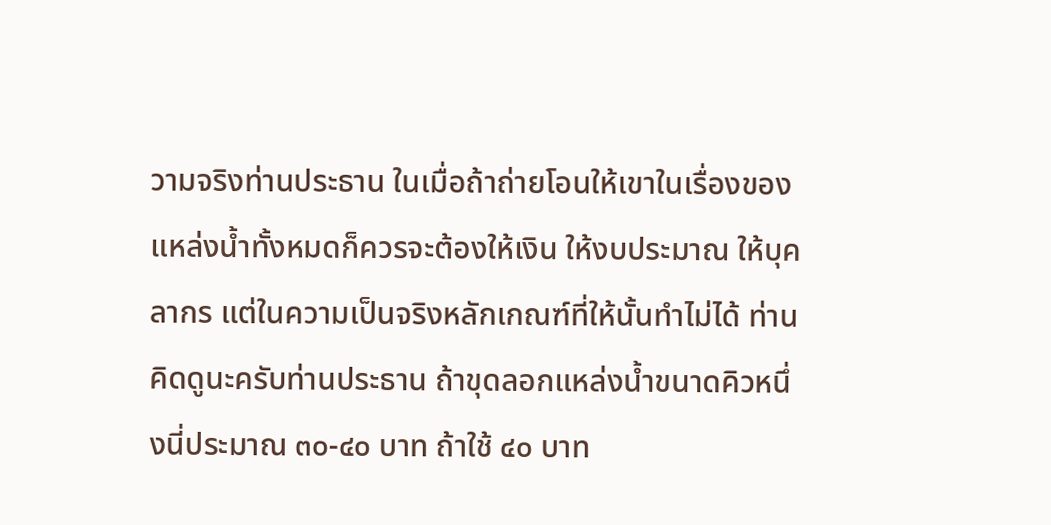วามจริงท่านประธาน ในเมื่อถ้าถ่ายโอนให้เขาในเรื่องของแหล่งน้ำทั้งหมดก็ควรจะต้องให้เงิน ให้งบประมาณ ให้บุคลากร แต่ในความเป็นจริงหลักเกณฑ์ที่ให้นั้นทำไม่ได้ ท่านคิดดูนะครับท่านประธาน ถ้าขุดลอกแหล่งน้ำขนาดคิวหนึ่งนี่ประมาณ ๓๐-๔๐ บาท ถ้าใช้ ๔๐ บาท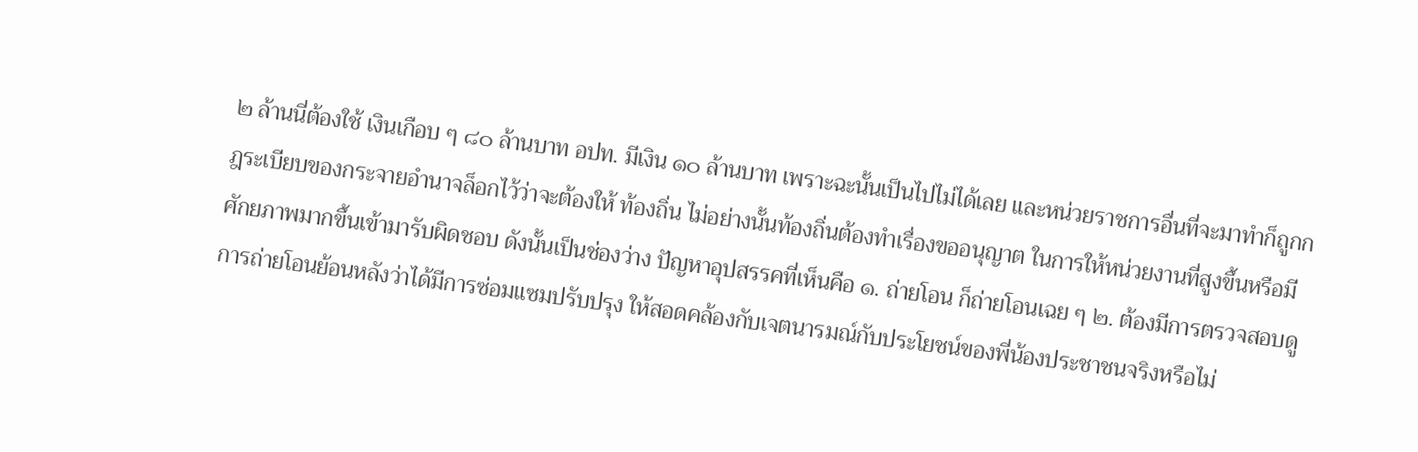๒ ล้านนี่ต้องใช้ เงินเกือบ ๆ ๘๐ ล้านบาท อปท. มีเงิน ๑๐ ล้านบาท เพราะฉะนั้นเป็นไปไม่ได้เลย และหน่วยราชการอื่นที่จะมาทำก็ถูกกฎระเบียบของกระจายอำนาจล็อกไว้ว่าจะต้องให้ ท้องถิ่น ไม่อย่างนั้นท้องถิ่นต้องทำเรื่องขออนุญาต ในการให้หน่วยงานที่สูงขึ้นหรือมี ศักยภาพมากขึ้นเข้ามารับผิดชอบ ดังนั้นเป็นช่องว่าง ปัญหาอุปสรรคที่เห็นคือ ๑. ถ่ายโอน ก็ถ่ายโอนเฉย ๆ ๒. ต้องมีการตรวจสอบดูการถ่ายโอนย้อนหลังว่าได้มีการซ่อมแซมปรับปรุง ให้สอดคล้องกับเจตนารมณ์กับประโยชน์ของพี่น้องประชาชนจริงหรือไม่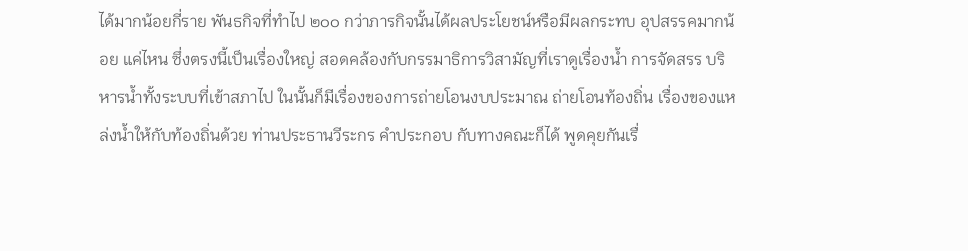ได้มากน้อยกี่ราย พันธกิจที่ทำไป ๒๐๐ กว่าภารกิจนั้นได้ผลประโยชน์หรือมีผลกระทบ อุปสรรคมากน้อย แค่ไหน ซึ่งตรงนี้เป็นเรื่องใหญ่ สอดคล้องกับกรรมาธิการวิสามัญที่เราดูเรื่องน้ำ การจัดสรร บริหารน้ำทั้งระบบที่เข้าสภาไป ในนั้นก็มีเรื่องของการถ่ายโอนงบประมาณ ถ่ายโอนท้องถิ่น เรื่องของแหล่งน้ำให้กับท้องถิ่นด้วย ท่านประธานวีระกร คำประกอบ กับทางคณะก็ได้ พูดคุยกันเรื่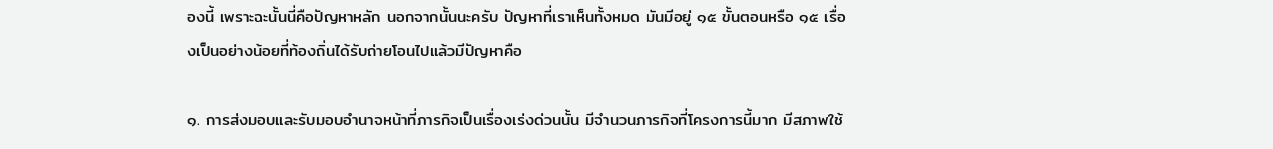องนี้ เพราะฉะนั้นนี่คือปัญหาหลัก นอกจากนั้นนะครับ ปัญหาที่เราเห็นทั้งหมด มันมีอยู่ ๑๕ ขั้นตอนหรือ ๑๕ เรื่องเป็นอย่างน้อยที่ท้องถิ่นได้รับถ่ายโอนไปแล้วมีปัญหาคือ

๑. การส่งมอบและรับมอบอำนาจหน้าที่ภารกิจเป็นเรื่องเร่งด่วนนั้น มีจำนวนภารกิจที่โครงการนี้มาก มีสภาพใช้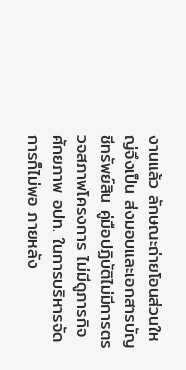งานแล้ว ลักษณะถ่ายโอนส่วนใหญ่จึงเป็น ส่งมอบและเอกสารบัญชีทรัพย์สิน คู่มือปฏิบัติไม่มีการตรวจสภาพโครงการ ไม่มีดูภารกิจ ศักยภาพ อปท. ในการบริหารจัดการก็ไม่พอ ภายหลัง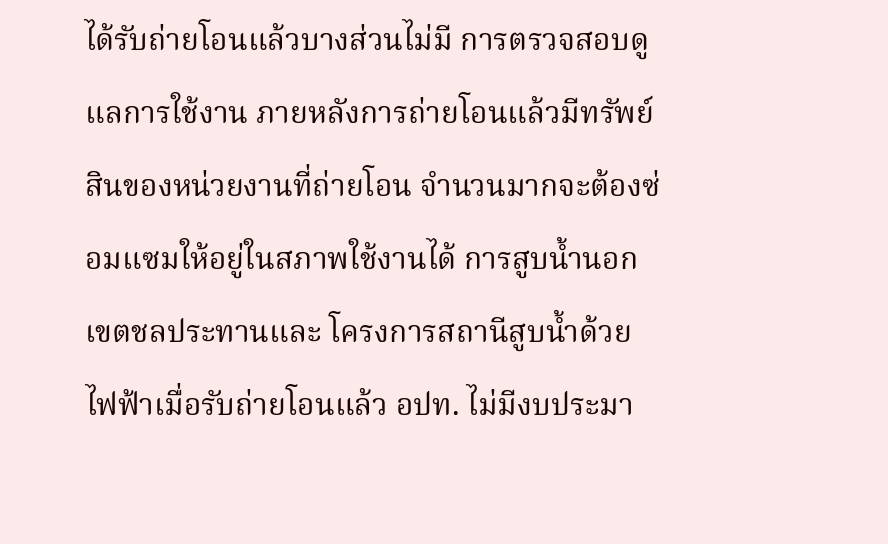ได้รับถ่ายโอนแล้วบางส่วนไม่มี การตรวจสอบดูแลการใช้งาน ภายหลังการถ่ายโอนแล้วมีทรัพย์สินของหน่วยงานที่ถ่ายโอน จำนวนมากจะต้องซ่อมแซมให้อยู่ในสภาพใช้งานได้ การสูบน้ำนอกเขตชลประทานและ โครงการสถานีสูบน้ำด้วยไฟฟ้าเมื่อรับถ่ายโอนแล้ว อปท. ไม่มีงบประมา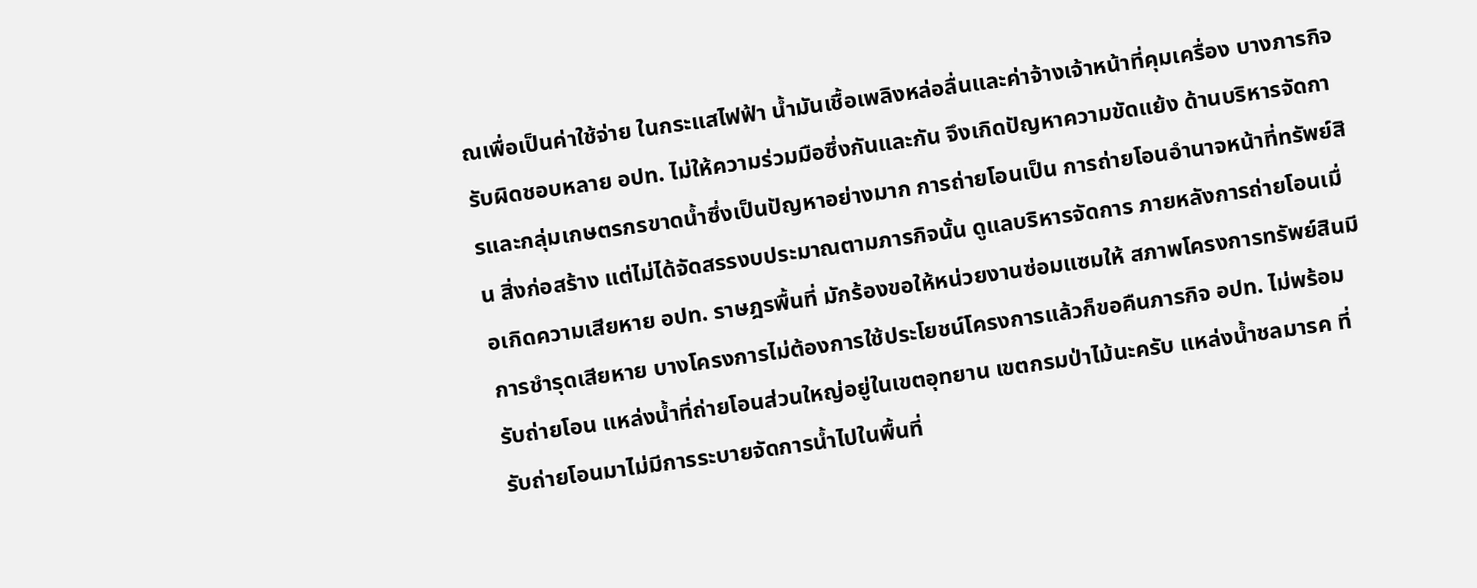ณเพื่อเป็นค่าใช้จ่าย ในกระแสไฟฟ้า น้ำมันเชื้อเพลิงหล่อลื่นและค่าจ้างเจ้าหน้าที่คุมเครื่อง บางภารกิจ รับผิดชอบหลาย อปท. ไม่ให้ความร่วมมือซึ่งกันและกัน จึงเกิดปัญหาความขัดแย้ง ด้านบริหารจัดการและกลุ่มเกษตรกรขาดน้ำซึ่งเป็นปัญหาอย่างมาก การถ่ายโอนเป็น การถ่ายโอนอำนาจหน้าที่ทรัพย์สิน สิ่งก่อสร้าง แต่ไม่ได้จัดสรรงบประมาณตามภารกิจนั้น ดูแลบริหารจัดการ ภายหลังการถ่ายโอนเมื่อเกิดความเสียหาย อปท. ราษฎรพื้นที่ มักร้องขอให้หน่วยงานซ่อมแซมให้ สภาพโครงการทรัพย์สินมีการชำรุดเสียหาย บางโครงการไม่ต้องการใช้ประโยชน์โครงการแล้วก็ขอคืนภารกิจ อปท. ไม่พร้อมรับถ่ายโอน แหล่งน้ำที่ถ่ายโอนส่วนใหญ่อยู่ในเขตอุทยาน เขตกรมป่าไม้นะครับ แหล่งน้ำชลมารค ที่รับถ่ายโอนมาไม่มีการระบายจัดการน้ำไปในพื้นที่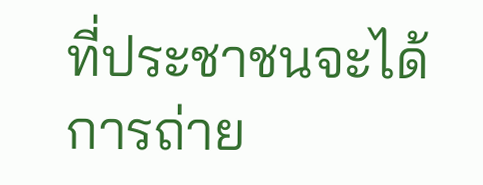ที่ประชาชนจะได้ การถ่าย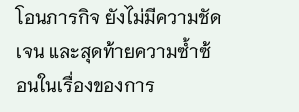โอนภารกิจ ยังไม่มีความชัดเจน และสุดท้ายความซ้ำซ้อนในเรื่องของการ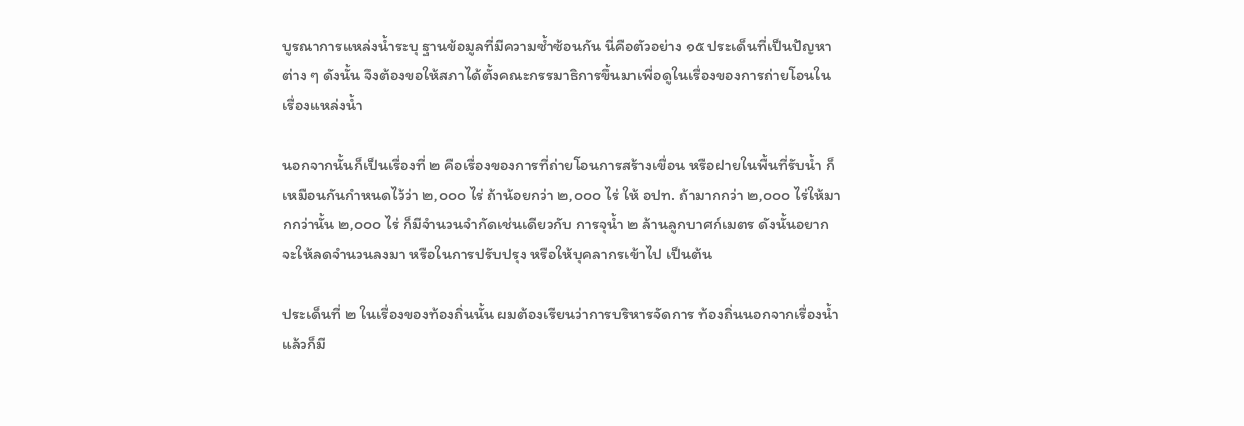บูรณาการแหล่งน้ำระบุ ฐานข้อมูลที่มีความซ้ำซ้อนกัน นี่คือตัวอย่าง ๑๕ ประเด็นที่เป็นปัญหาต่าง ๆ ดังนั้น จึงต้องขอให้สภาได้ตั้งคณะกรรมาธิการขึ้นมาเพื่อดูในเรื่องของการถ่ายโอนในเรื่องแหล่งน้ำ

นอกจากนั้นก็เป็นเรื่องที่ ๒ คือเรื่องของการที่ถ่ายโอนการสร้างเขื่อน หรือฝายในพื้นที่รับน้ำ ก็เหมือนกันกำหนดไว้ว่า ๒,๐๐๐ ไร่ ถ้าน้อยกว่า ๒,๐๐๐ ไร่ ให้ อปท. ถ้ามากกว่า ๒,๐๐๐ ไร่ให้มากกว่านั้น ๒,๐๐๐ ไร่ ก็มีจำนวนจำกัดเช่นเดียวกับ การจุน้ำ ๒ ล้านลูกบาศก์เมตร ดังนั้นอยากจะให้ลดจำนวนลงมา หรือในการปรับปรุง หรือให้บุคลากรเข้าไป เป็นต้น

ประเด็นที่ ๒ ในเรื่องของท้องถิ่นนั้น ผมต้องเรียนว่าการบริหารจัดการ ท้องถิ่นนอกจากเรื่องน้ำแล้วก็มี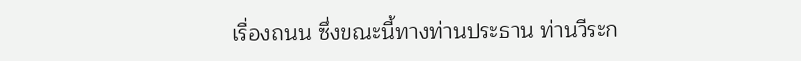เรื่องถนน ซึ่งขณะนี้ทางท่านประธาน ท่านวีระก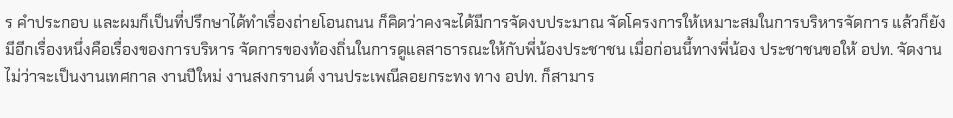ร คำประกอบ และผมก็เป็นที่ปรึกษาได้ทำเรื่องถ่ายโอนถนน ก็คิดว่าคงจะได้มีการจัดงบประมาณ จัดโครงการให้เหมาะสมในการบริหารจัดการ แล้วก็ยังมีอีกเรื่องหนึ่งคือเรื่องของการบริหาร จัดการของท้องถิ่นในการดูแลสาธารณะให้กับพี่น้องประชาชน เมื่อก่อนนี้ทางพี่น้อง ประชาชนขอให้ อปท. จัดงาน ไม่ว่าจะเป็นงานเทศกาล งานปีใหม่ งานสงกรานต์ งานประเพณีลอยกระทง ทาง อปท. ก็สามาร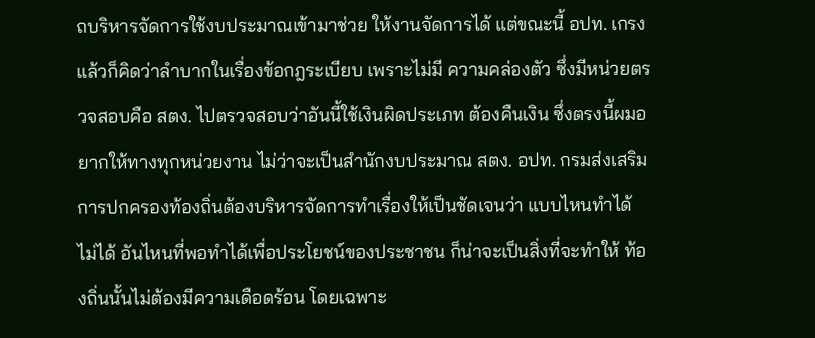ถบริหารจัดการใช้งบประมาณเข้ามาช่วย ให้งานจัดการได้ แต่ขณะนี้ อปท. เกรงแล้วก็คิดว่าลำบากในเรื่องข้อกฎระเบียบ เพราะไม่มี ความคล่องตัว ซึ่งมีหน่วยตรวจสอบคือ สตง. ไปตรวจสอบว่าอันนี้ใช้เงินผิดประเภท ต้องคืนเงิน ซึ่งตรงนี้ผมอยากให้ทางทุกหน่วยงาน ไม่ว่าจะเป็นสำนักงบประมาณ สตง. อปท. กรมส่งเสริมการปกครองท้องถิ่นต้องบริหารจัดการทำเรื่องให้เป็นชัดเจนว่า แบบไหนทำได้ ไม่ได้ อันไหนที่พอทำได้เพื่อประโยชน์ของประชาชน ก็น่าจะเป็นสิ่งที่จะทำให้ ท้องถิ่นนั้นไม่ต้องมีความเดือดร้อน โดยเฉพาะ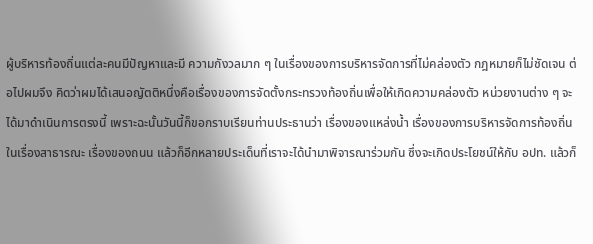ผู้บริหารท้องถิ่นแต่ละคนมีปัญหาและมี ความกังวลมาก ๆ ในเรื่องของการบริหารจัดการที่ไม่คล่องตัว กฎหมายก็ไม่ชัดเจน ต่อไปผมจึง คิดว่าผมได้เสนอญัตติหนึ่งคือเรื่องของการจัดตั้งกระทรวงท้องถิ่นเพื่อให้เกิดความคล่องตัว หน่วยงานต่าง ๆ จะได้มาดำเนินการตรงนี้ เพราะฉะนั้นวันนี้ก็ขอกราบเรียนท่านประธานว่า เรื่องของแหล่งน้ำ เรื่องของการบริหารจัดการท้องถิ่นในเรื่องสาธารณะ เรื่องของถนน แล้วก็อีกหลายประเด็นที่เราจะได้นำมาพิจารณาร่วมกัน ซึ่งจะเกิดประโยชน์ให้กับ อปท. แล้วก็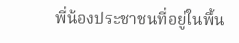พี่น้องประชาชนที่อยู่ในพื้น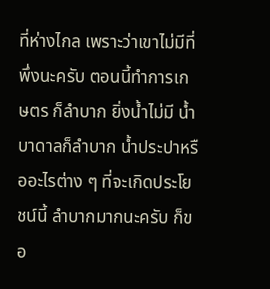ที่ห่างไกล เพราะว่าเขาไม่มีที่พึ่งนะครับ ตอนนี้ทำการเกษตร ก็ลำบาก ยิ่งน้ำไม่มี น้ำบาดาลก็ลำบาก น้ำประปาหรืออะไรต่าง ๆ ที่จะเกิดประโยชน์นี้ ลำบากมากนะครับ ก็ขอ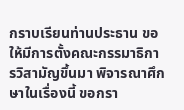กราบเรียนท่านประธาน ขอให้มีการตั้งคณะกรรมาธิการวิสามัญขึ้นมา พิจารณาศึกษาในเรื่องนี้ ขอกรา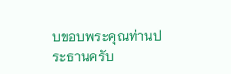บขอบพระคุณท่านประธานครับ